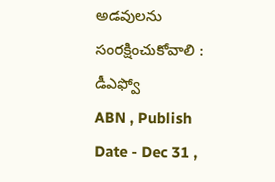అడవులను సంరక్షించుకోవాలి : డీఎఫ్వో
ABN , Publish Date - Dec 31 ,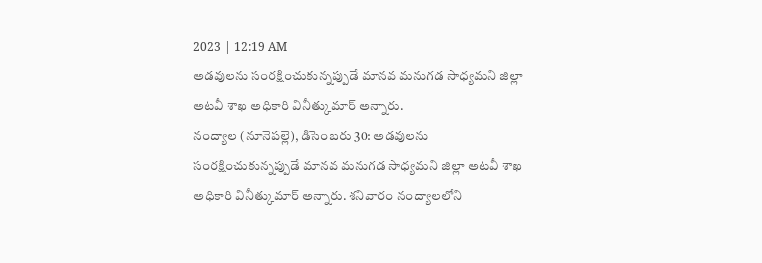2023 | 12:19 AM
అడవులను సంరక్షించుకున్నప్పుడే మానవ మనుగడ సాధ్యమని జిల్లా అటవీ శాఖ అధికారి వినీత్కుమార్ అన్నారు.
నంద్యాల (నూనెపల్లె), డిసెంబరు 30: అడవులను సంరక్షించుకున్నప్పుడే మానవ మనుగడ సాధ్యమని జిల్లా అటవీ శాఖ అధికారి వినీత్కుమార్ అన్నారు. శనివారం నంద్యాలలోని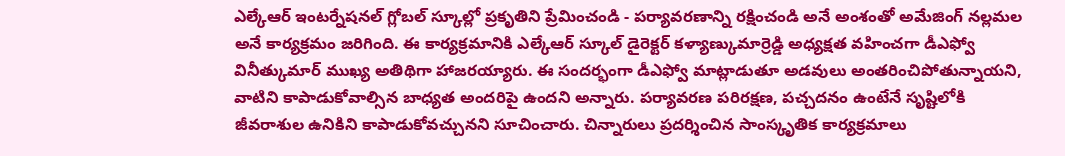ఎల్కేఆర్ ఇంటర్నేషనల్ గ్లోబల్ స్కూల్లో ప్రకృతిని ప్రేమించండి - పర్యావరణాన్ని రక్షించండి అనే అంశంతో అమేజింగ్ నల్లమల అనే కార్యక్రమం జరిగింది. ఈ కార్యక్రమానికి ఎల్కేఆర్ స్కూల్ డైరెక్టర్ కళ్యాణ్కుమార్రెడ్డి అధ్యక్షత వహించగా డీఎఫ్వో వినీత్కుమార్ ముఖ్య అతిథిగా హాజరయ్యారు. ఈ సందర్భంగా డీఎఫ్వో మాట్లాడుతూ అడవులు అంతరించిపోతున్నాయని, వాటిని కాపాడుకోవాల్సిన బాధ్యత అందరిపై ఉందని అన్నారు. పర్యావరణ పరిరక్షణ, పచ్చదనం ఉంటేనే సృష్టిలోకి జీవరాశుల ఉనికిని కాపాడుకోవచ్చునని సూచించారు. చిన్నారులు ప్రదర్శించిన సాంస్కృతిక కార్యక్రమాలు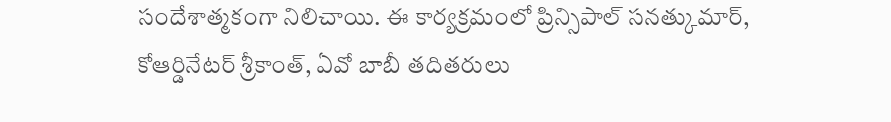సందేశాత్మకంగా నిలిచాయి. ఈ కార్యక్రమంలో ప్రిన్సిపాల్ సనత్కుమార్, కోఆర్డినేటర్ శ్రీకాంత్, ఏవో బాబీ తదితరులు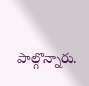పాల్గొన్నారు.